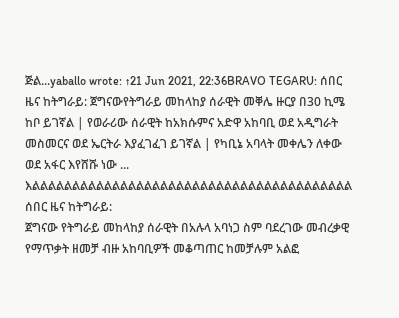ጅል...yaballo wrote: ↑21 Jun 2021, 22:36BRAVO TEGARU: ሰበር ዜና ከትግራይ: ጀግናውየትግራይ መከላከያ ሰራዊት መቐሌ ዙርያ በ30 ኪሜ ከቦ ይገኛል | የወራሪው ሰራዊት ከአክሱምና አድዋ አከባቢ ወደ አዲግራት መስመርና ወደ ኤርትራ እያፈገፈገ ይገኛል | የካቢኔ አባላት መቀሌን ለቀው ወደ አፋር እየሸሹ ነው ...
እልልልልልልልልልልልልልልልልልልልልልልልልልልልልልልልልልልልልልልልል
ሰበር ዜና ከትግራይ:
ጀግናው የትግራይ መከላከያ ሰራዊት በአሉላ አባነጋ ስም ባደረገው መብረቃዊ የማጥቃት ዘመቻ ብዙ አከባቢዎች መቆጣጠር ከመቻሉም አልፎ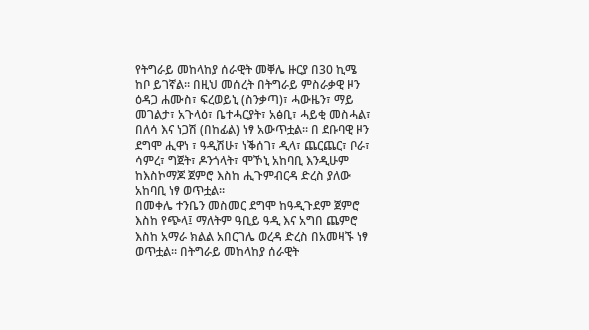የትግራይ መከላከያ ሰራዊት መቐሌ ዙርያ በ30 ኪሜ ከቦ ይገኛል። በዚህ መሰረት በትግራይ ምስራቃዊ ዞን ዕዳጋ ሐሙስ፣ ፍረወይኒ (ስንቃጣ)፣ ሓውዜን፣ ማይ መገልታ፣ አጉላዕ፣ ቤተሓርያት፣ አፅቢ፣ ሓይቂ መስሓል፣ በለሳ እና ነጋሽ (በከፊል) ነፃ አውጥቷል። በ ደቡባዊ ዞን ደግሞ ሒዋነ ፣ ዓዲሽሁ፣ ነቕሰገ፣ ዲላ፣ ጨርጨር፣ ቦራ፣ ሳምረ፣ ግጀት፣ ዶንጎላት፣ ሞኾኒ አከባቢ እንዲሁም ከእስኮማጆ ጀምሮ እስከ ሒጉምብርዳ ድረስ ያለው አከባቢ ነፃ ወጥቷል።
በመቀሌ ተንቤን መስመር ደግሞ ከዓዲጉደም ጀምሮ እስከ የጭላ፤ ማለትም ዓቢይ ዓዲ እና አግበ ጨምሮ እስከ አማራ ክልል አበርገሌ ወረዳ ድረስ በአመዛኙ ነፃ ወጥቷል። በትግራይ መከላከያ ሰራዊት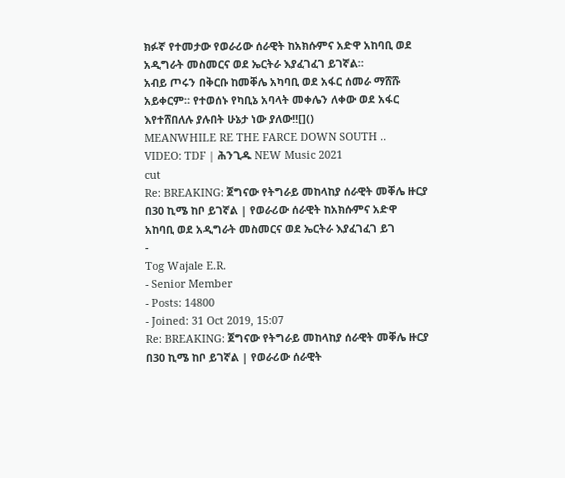ክፉኛ የተመታው የወራሪው ሰራዊት ከአክሱምና አድዋ አከባቢ ወደ አዲግራት መስመርና ወደ ኤርትራ እያፈገፈገ ይገኛል።
አብይ ጦሩን በቅርቡ ከመቐሌ አካባቢ ወደ አፋር ሰመራ ማሸሹ አይቀርም። የተወሰኑ የካቢኔ አባላት መቀሌን ለቀው ወደ አፋር እየተሸበለሉ ያሉበት ሁኔታ ነው ያለው!![]()
MEANWHILE RE THE FARCE DOWN SOUTH ..
VIDEO: TDF | ሕንጊዱ NEW Music 2021
cut
Re: BREAKING: ጀግናው የትግራይ መከላከያ ሰራዊት መቐሌ ዙርያ በ30 ኪሜ ከቦ ይገኛል | የወራሪው ሰራዊት ከአክሱምና አድዋ አከባቢ ወደ አዲግራት መስመርና ወደ ኤርትራ እያፈገፈገ ይገ
-
Tog Wajale E.R.
- Senior Member
- Posts: 14800
- Joined: 31 Oct 2019, 15:07
Re: BREAKING: ጀግናው የትግራይ መከላከያ ሰራዊት መቐሌ ዙርያ በ30 ኪሜ ከቦ ይገኛል | የወራሪው ሰራዊት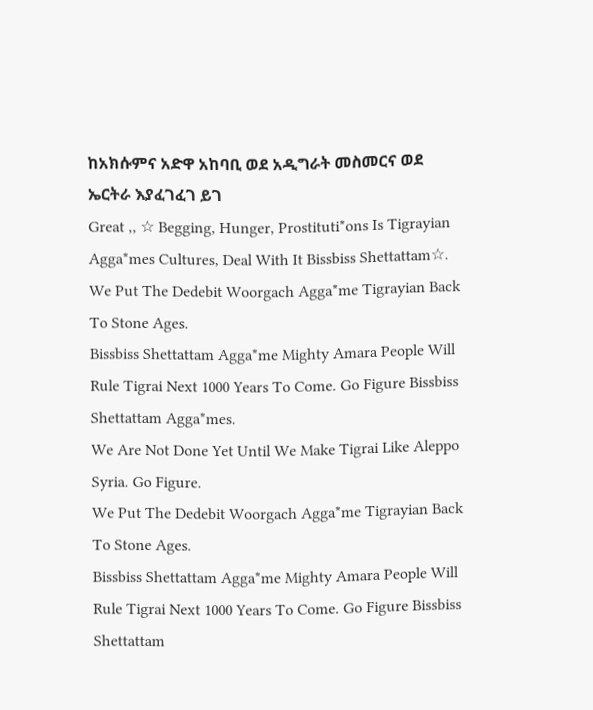ከአክሱምና አድዋ አከባቢ ወደ አዲግራት መስመርና ወደ ኤርትራ እያፈገፈገ ይገ
Great ,, ☆ Begging, Hunger, Prostituti*ons Is Tigrayian Agga*mes Cultures, Deal With It Bissbiss Shettattam☆.
We Put The Dedebit Woorgach Agga*me Tigrayian Back To Stone Ages.
Bissbiss Shettattam Agga*me Mighty Amara People Will Rule Tigrai Next 1000 Years To Come. Go Figure Bissbiss Shettattam Agga*mes.
We Are Not Done Yet Until We Make Tigrai Like Aleppo Syria. Go Figure.
We Put The Dedebit Woorgach Agga*me Tigrayian Back To Stone Ages.
Bissbiss Shettattam Agga*me Mighty Amara People Will Rule Tigrai Next 1000 Years To Come. Go Figure Bissbiss Shettattam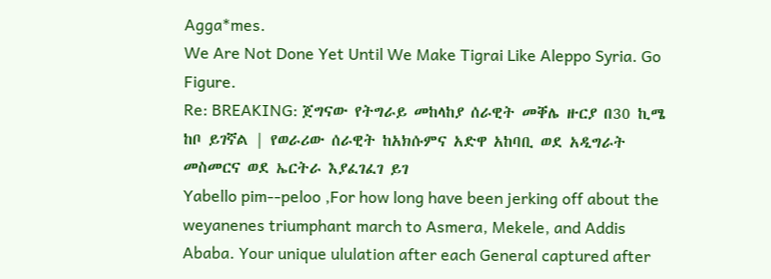Agga*mes.
We Are Not Done Yet Until We Make Tigrai Like Aleppo Syria. Go Figure.
Re: BREAKING: ጀግናው የትግራይ መከላከያ ሰራዊት መቐሌ ዙርያ በ30 ኪሜ ከቦ ይገኛል | የወራሪው ሰራዊት ከአክሱምና አድዋ አከባቢ ወደ አዲግራት መስመርና ወደ ኤርትራ እያፈገፈገ ይገ
Yabello pim--peloo ,For how long have been jerking off about the weyanenes triumphant march to Asmera, Mekele, and Addis Ababa. Your unique ululation after each General captured after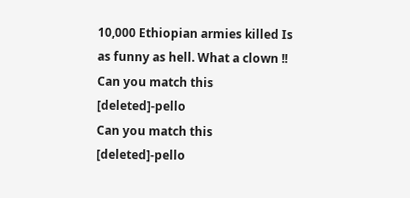10,000 Ethiopian armies killed Is as funny as hell. What a clown !!
Can you match this [deleted]-pello
Can you match this [deleted]-pello